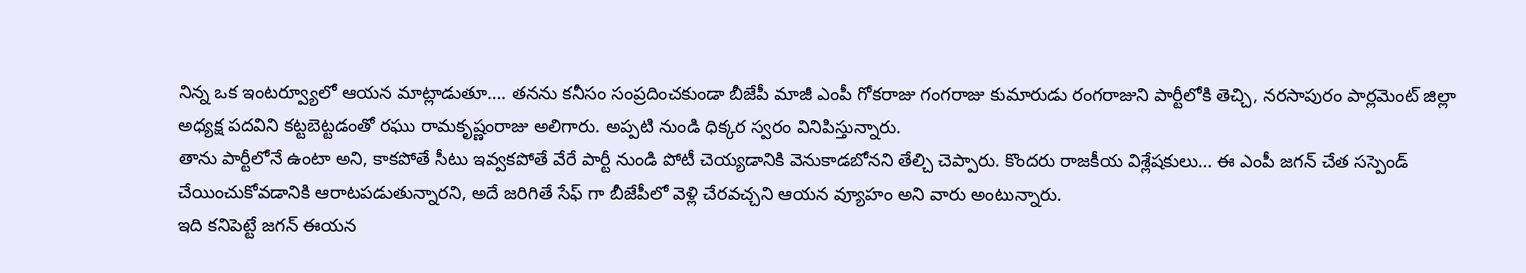నిన్న ఒక ఇంటర్వ్యూలో ఆయన మాట్లాడుతూ…. తనను కనీసం సంప్రదించకుండా బీజేపీ మాజీ ఎంపీ గోకరాజు గంగరాజు కుమారుడు రంగరాజుని పార్టీలోకి తెచ్చి, నరసాపురం పార్లమెంట్ జిల్లా అధ్యక్ష పదవిని కట్టబెట్టడంతో రఘు రామకృష్ణంరాజు అలిగారు. అప్పటి నుండి ధిక్కర స్వరం వినిపిస్తున్నారు.
తాను పార్టీలోనే ఉంటా అని, కాకపోతే సీటు ఇవ్వకపోతే వేరే పార్టీ నుండి పోటీ చెయ్యడానికి వెనుకాడబోనని తేల్చి చెప్పారు. కొందరు రాజకీయ విశ్లేషకులు… ఈ ఎంపీ జగన్ చేత సస్పెండ్ చేయించుకోవడానికి ఆరాటపడుతున్నారని, అదే జరిగితే సేఫ్ గా బీజేపీలో వెళ్లి చేరవచ్చని ఆయన వ్యూహం అని వారు అంటున్నారు.
ఇది కనిపెట్టే జగన్ ఈయన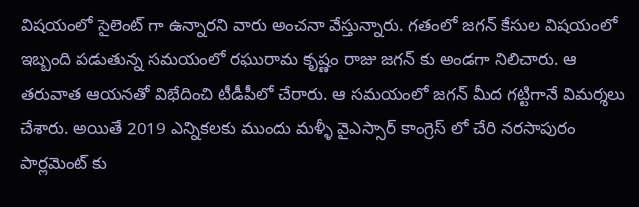విషయంలో సైలెంట్ గా ఉన్నారని వారు అంచనా వేస్తున్నారు. గతంలో జగన్ కేసుల విషయంలో ఇబ్బంది పడుతున్న సమయంలో రఘురామ కృష్ణం రాజు జగన్ కు అండగా నిలిచారు. ఆ తరువాత ఆయనతో విభేదించి టీడీపీలో చేరారు. ఆ సమయంలో జగన్ మీద గట్టిగానే విమర్శలు చేశారు. అయితే 2019 ఎన్నికలకు ముందు మళ్ళీ వైఎస్సార్ కాంగ్రెస్ లో చేరి నరసాపురం పార్లమెంట్ కు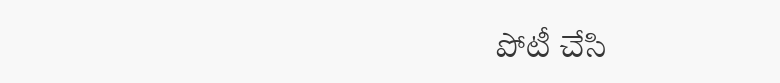పోటీ చేసి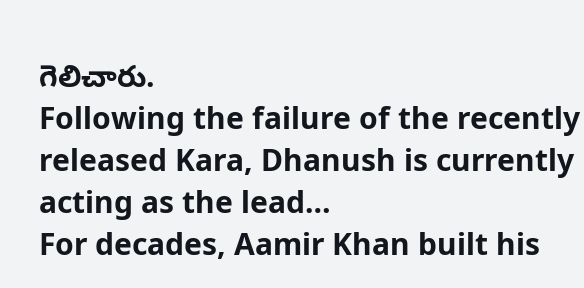గెలిచారు.
Following the failure of the recently released Kara, Dhanush is currently acting as the lead…
For decades, Aamir Khan built his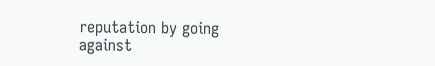reputation by going against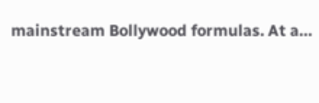mainstream Bollywood formulas. At a…